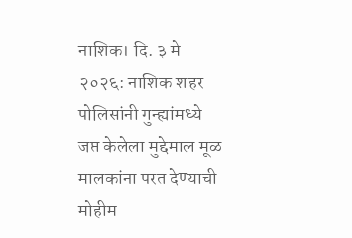नाशिक। दि. ३ मे २०२६: नाशिक शहर पोलिसांनी गुन्ह्यांमध्ये जप्त केलेला मुद्देमाल मूळ मालकांना परत देण्याची मोहीम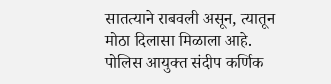सातत्याने राबवली असून, त्यातून मोठा दिलासा मिळाला आहे. पोलिस आयुक्त संदीप कर्णिक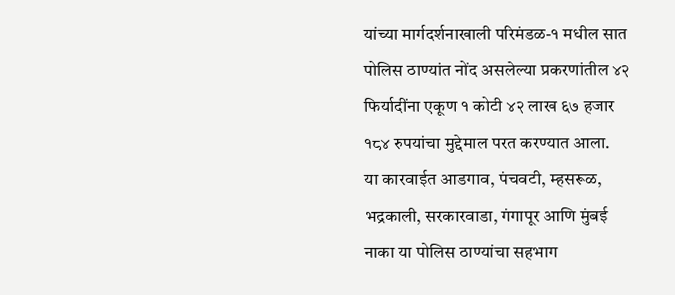यांच्या मार्गदर्शनाखाली परिमंडळ-१ मधील सात पोलिस ठाण्यांत नोंद असलेल्या प्रकरणांतील ४२ फिर्यादींना एकूण १ कोटी ४२ लाख ६७ हजार १८४ रुपयांचा मुद्देमाल परत करण्यात आला.
या कारवाईत आडगाव, पंचवटी, म्हसरूळ, भद्रकाली, सरकारवाडा, गंगापूर आणि मुंबई नाका या पोलिस ठाण्यांचा सहभाग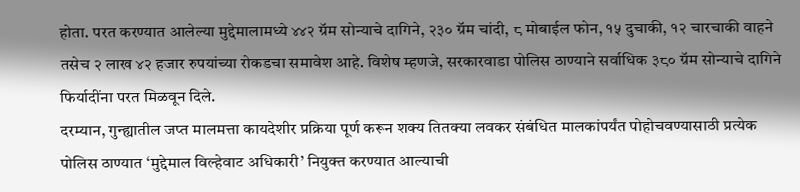होता. परत करण्यात आलेल्या मुद्देमालामध्ये ४४२ ग्रॅम सोन्याचे दागिने, २३० ग्रॅम चांदी, ८ मोबाईल फोन, १५ दुचाकी, १२ चारचाकी वाहने तसेच २ लाख ४२ हजार रुपयांच्या रोकडचा समावेश आहे. विशेष म्हणजे, सरकारवाडा पोलिस ठाण्याने सर्वाधिक ३८० ग्रॅम सोन्याचे दागिने फिर्यादींना परत मिळवून दिले.
दरम्यान, गुन्ह्यातील जप्त मालमत्ता कायदेशीर प्रक्रिया पूर्ण करून शक्य तितक्या लवकर संबंधित मालकांपर्यंत पोहोचवण्यासाठी प्रत्येक पोलिस ठाण्यात ‘मुद्देमाल विल्हेवाट अधिकारी’ नियुक्त करण्यात आल्याची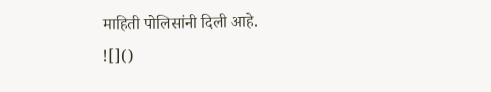माहिती पोलिसांनी दिली आहे.
![]()